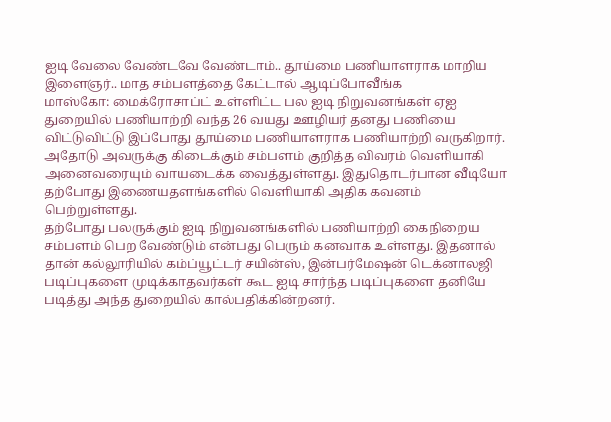ஐடி வேலை வேண்டவே வேண்டாம்.. தூய்மை பணியாளராக மாறிய இளைஞர்.. மாத சம்பளத்தை கேட்டால் ஆடிப்போவீங்க
மாஸ்கோ: மைக்ரோசாப்ட் உள்ளிட்ட பல ஐடி நிறுவனங்கள் ஏஐ துறையில் பணியாற்றி வந்த 26 வயது ஊழியர் தனது பணியை விட்டுவிட்டு இப்போது தூய்மை பணியாளராக பணியாற்றி வருகிறார். அதோடு அவருக்கு கிடைக்கும் சம்பளம் குறித்த விவரம் வெளியாகி அனைவரையும் வாயடைக்க வைத்துள்ளது. இதுதொடர்பான வீடியோ தற்போது இணையதளங்களில் வெளியாகி அதிக கவனம் பெற்றுள்ளது.
தற்போது பலருக்கும் ஐடி நிறுவனங்களில் பணியாற்றி கைநிறைய சம்பளம் பெற வேண்டும் என்பது பெரும் கனவாக உள்ளது. இதனால் தான் கல்லூரியில் கம்ப்யூட்டர் சயின்ஸ், இன்பர்மேஷன் டெக்னாலஜி படிப்புகளை முடிக்காதவர்கள் கூட ஐடி சார்ந்த படிப்புகளை தனியே படித்து அந்த துறையில் கால்பதிக்கின்றனர்.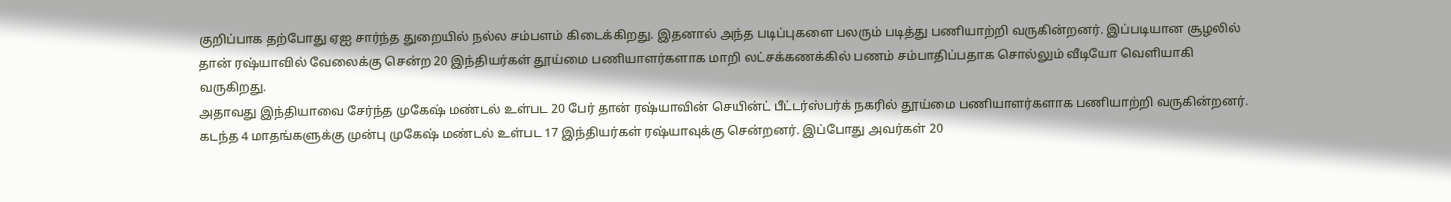குறிப்பாக தற்போது ஏஐ சார்ந்த துறையில் நல்ல சம்பளம் கிடைக்கிறது. இதனால் அந்த படிப்புகளை பலரும் படித்து பணியாற்றி வருகின்றனர். இப்படியான சூழலில் தான் ரஷ்யாவில் வேலைக்கு சென்ற 20 இந்தியர்கள் தூய்மை பணியாளர்களாக மாறி லட்சக்கணக்கில் பணம் சம்பாதிப்பதாக சொல்லும் வீடியோ வெளியாகி வருகிறது.
அதாவது இந்தியாவை சேர்ந்த முகேஷ் மண்டல் உள்பட 20 பேர் தான் ரஷ்யாவின் செயின்ட் பீட்டர்ஸ்பர்க் நகரில் தூய்மை பணியாளர்களாக பணியாற்றி வருகின்றனர். கடந்த 4 மாதங்களுக்கு முன்பு முகேஷ் மண்டல் உள்பட 17 இந்தியர்கள் ரஷ்யாவுக்கு சென்றனர். இப்போது அவர்கள் 20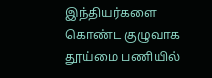இந்தியர்களை கொண்ட குழுவாக தூய்மை பணியில்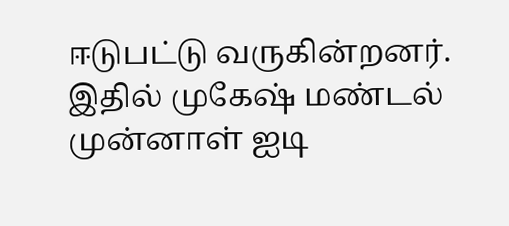ஈடுபட்டு வருகின்றனர்.
இதில் முகேஷ் மண்டல் முன்னாள் ஐடி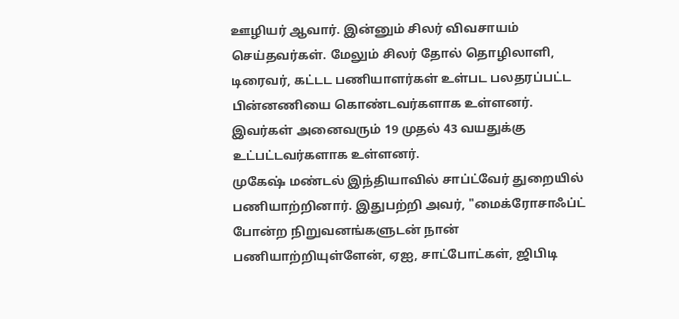ஊழியர் ஆவார். இன்னும் சிலர் விவசாயம் செய்தவர்கள். மேலும் சிலர் தோல் தொழிலாளி, டிரைவர், கட்டட பணியாளர்கள் உள்பட பலதரப்பட்ட பின்னணியை கொண்டவர்களாக உள்ளனர். இவர்கள் அனைவரும் 19 முதல் 43 வயதுக்கு உட்பட்டவர்களாக உள்ளனர்.
முகேஷ் மண்டல் இந்தியாவில் சாப்ட்வேர் துறையில் பணியாற்றினார். இதுபற்றி அவர், "மைக்ரோசாஃப்ட் போன்ற நிறுவனங்களுடன் நான் பணியாற்றியுள்ளேன், ஏஐ, சாட்போட்கள், ஜிபிடி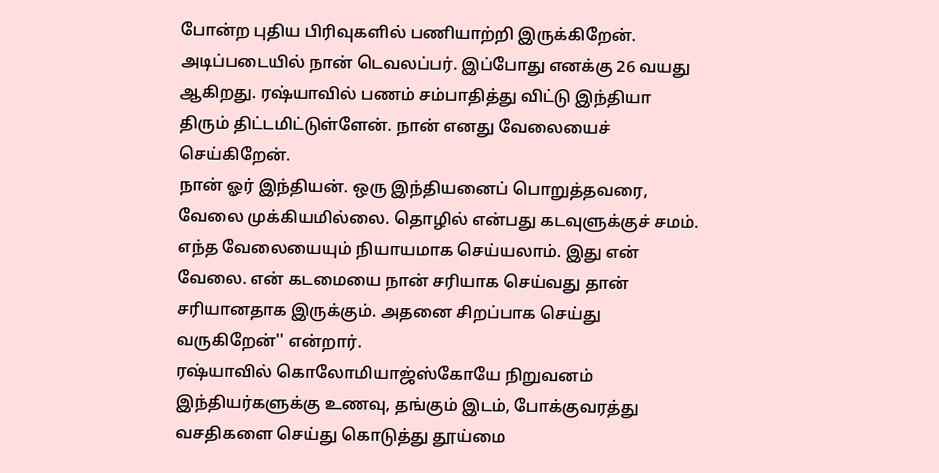போன்ற புதிய பிரிவுகளில் பணியாற்றி இருக்கிறேன். அடிப்படையில் நான் டெவலப்பர். இப்போது எனக்கு 26 வயது ஆகிறது. ரஷ்யாவில் பணம் சம்பாதித்து விட்டு இந்தியா திரும் திட்டமிட்டுள்ளேன். நான் எனது வேலையைச் செய்கிறேன்.
நான் ஓர் இந்தியன். ஒரு இந்தியனைப் பொறுத்தவரை, வேலை முக்கியமில்லை. தொழில் என்பது கடவுளுக்குச் சமம். எந்த வேலையையும் நியாயமாக செய்யலாம். இது என் வேலை. என் கடமையை நான் சரியாக செய்வது தான் சரியானதாக இருக்கும். அதனை சிறப்பாக செய்து வருகிறேன்'' என்றார்.
ரஷ்யாவில் கொலோமியாஜ்ஸ்கோயே நிறுவனம் இந்தியர்களுக்கு உணவு, தங்கும் இடம், போக்குவரத்து வசதிகளை செய்து கொடுத்து தூய்மை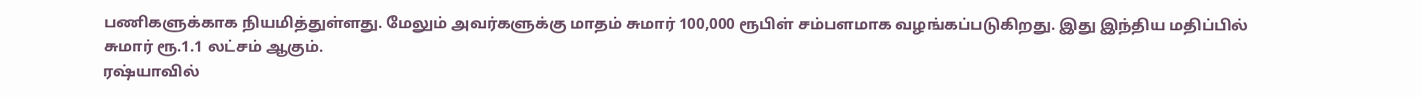பணிகளுக்காக நியமித்துள்ளது. மேலும் அவர்களுக்கு மாதம் சுமார் 100,000 ரூபிள் சம்பளமாக வழங்கப்படுகிறது. இது இந்திய மதிப்பில் சுமார் ரூ.1.1 லட்சம் ஆகும்.
ரஷ்யாவில்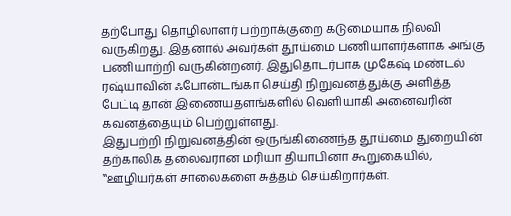தற்போது தொழிலாளர் பற்றாக்குறை கடுமையாக நிலவி வருகிறது. இதனால் அவர்கள் தூய்மை பணியாளர்களாக அங்கு பணியாற்றி வருகின்றனர். இதுதொடர்பாக முகேஷ் மண்டல் ரஷ்யாவின் ஃபோன்டங்கா செய்தி நிறுவனத்துக்கு அளித்த பேட்டி தான் இணையதளங்களில் வெளியாகி அனைவரின் கவனத்தையும் பெற்றுள்ளது.
இதுபற்றி நிறுவனத்தின் ஒருங்கிணைந்த தூய்மை துறையின் தற்காலிக தலைவரான மரியா தியாபினா கூறுகையில், ‛‛ஊழியர்கள் சாலைகளை சுத்தம் செய்கிறார்கள்.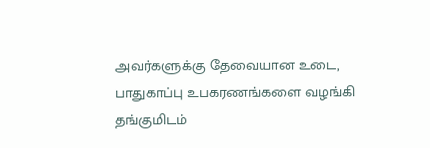அவர்களுக்கு தேவையான உடை, பாதுகாப்பு உபகரணங்களை வழங்கி தங்குமிடம்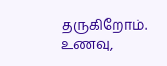தருகிறோம். உணவு,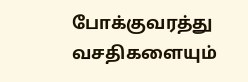போக்குவரத்து வசதிகளையும்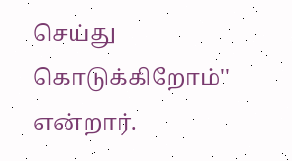செய்து கொடுக்கிறோம்'' என்றார்.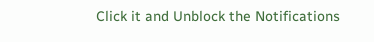Click it and Unblock the Notifications